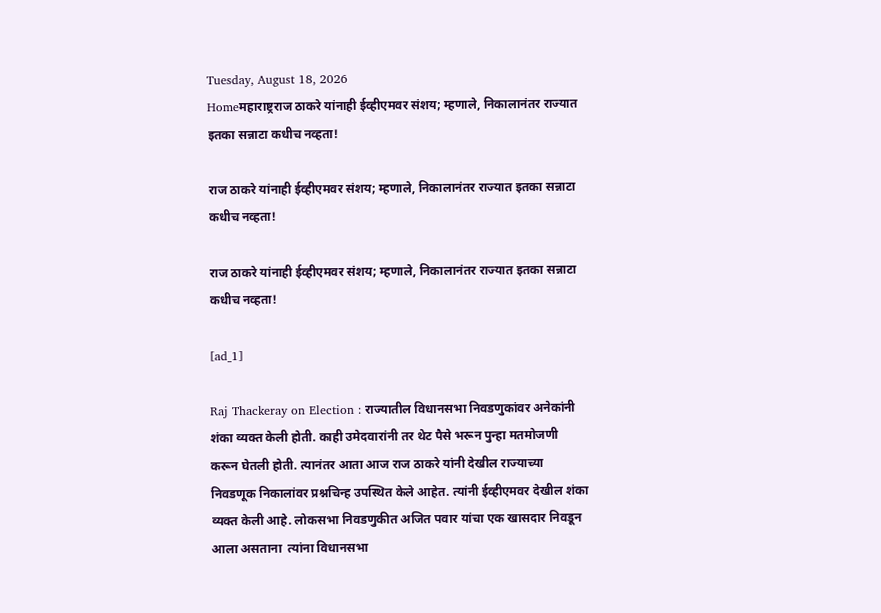Tuesday, August 18, 2026
Homeमहाराष्ट्रराज ठाकरे यांनाही ईव्हीएमवर संशय; म्हणाले, निकालानंतर राज्यात इतका सन्नाटा कधीच नव्हता!

राज ठाकरे यांनाही ईव्हीएमवर संशय; म्हणाले, निकालानंतर राज्यात इतका सन्नाटा कधीच नव्हता!

राज ठाकरे यांनाही ईव्हीएमवर संशय; म्हणाले, निकालानंतर राज्यात इतका सन्नाटा कधीच नव्हता!

[ad_1]

Raj Thackeray on Election : राज्यातील विधानसभा निवडणुकांवर अनेकांनी शंका व्यक्त केली होती. काही उमेदवारांनी तर थेट पैसे भरून पुन्हा मतमोजणी करून घेतली होती. त्यानंतर आता आज राज ठाकरे यांनी देखील राज्याच्या निवडणूक निकालांवर प्रश्नचिन्ह उपस्थित केले आहेत. त्यांनी ईव्हीएमवर देखील शंका व्यक्त केली आहे. लोकसभा निवडणुकीत अजित पवार यांचा एक खासदार निवडून आला असताना  त्यांना विधानसभा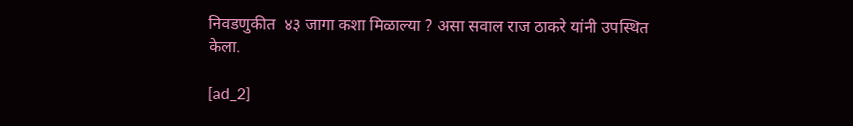निवडणुकीत  ४३ जागा कशा मिळाल्या ? असा सवाल राज ठाकरे यांनी उपस्थित केला.

[ad_2]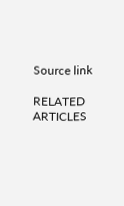Source link

RELATED ARTICLES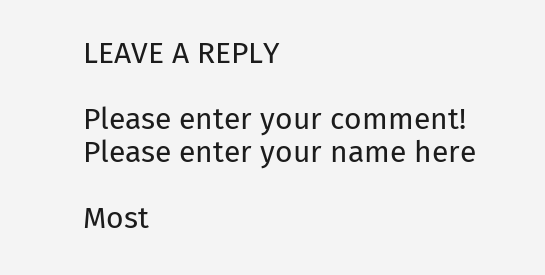LEAVE A REPLY

Please enter your comment!
Please enter your name here

Most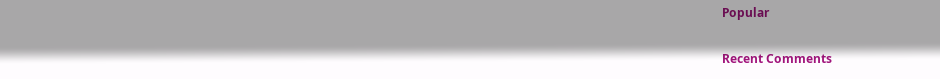Popular

Recent Comments